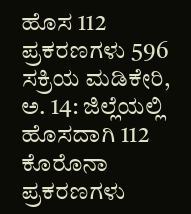ಹೊಸ 112 ಪ್ರಕರಣಗಳು 596 ಸಕ್ರಿಯ ಮಡಿಕೇರಿ, ಅ. 14: ಜಿಲ್ಲೆಯಲ್ಲಿ ಹೊಸದಾಗಿ 112 ಕೊರೊನಾ ಪ್ರಕರಣಗಳು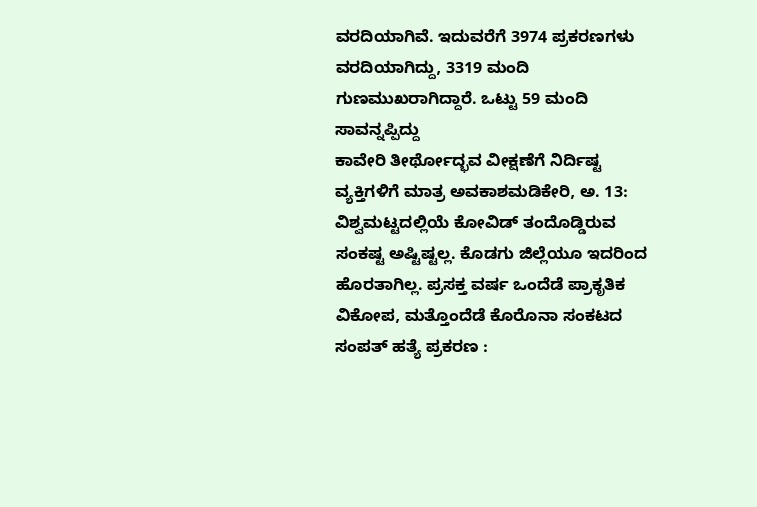ವರದಿಯಾಗಿವೆ. ಇದುವರೆಗೆ 3974 ಪ್ರಕರಣಗಳು ವರದಿಯಾಗಿದ್ದು, 3319 ಮಂದಿ ಗುಣಮುಖರಾಗಿದ್ದಾರೆ. ಒಟ್ಟು 59 ಮಂದಿ ಸಾವನ್ನಪ್ಪಿದ್ದು
ಕಾವೇರಿ ತೀರ್ಥೋದ್ಭವ ವೀಕ್ಷಣೆಗೆ ನಿರ್ದಿಷ್ಟ ವ್ಯಕ್ತಿಗಳಿಗೆ ಮಾತ್ರ ಅವಕಾಶಮಡಿಕೇರಿ, ಅ. 13: ವಿಶ್ವಮಟ್ಟದಲ್ಲಿಯೆ ಕೋವಿಡ್ ತಂದೊಡ್ಡಿರುವ ಸಂಕಷ್ಟ ಅಷ್ಟಿಷ್ಟಲ್ಲ. ಕೊಡಗು ಜಿಲ್ಲೆಯೂ ಇದರಿಂದ ಹೊರತಾಗಿಲ್ಲ. ಪ್ರಸಕ್ತ ವರ್ಷ ಒಂದೆಡೆ ಪ್ರಾಕೃತಿಕ ವಿಕೋಪ, ಮತ್ತೊಂದೆಡೆ ಕೊರೊನಾ ಸಂಕಟದ
ಸಂಪತ್ ಹತ್ಯೆ ಪ್ರಕರಣ :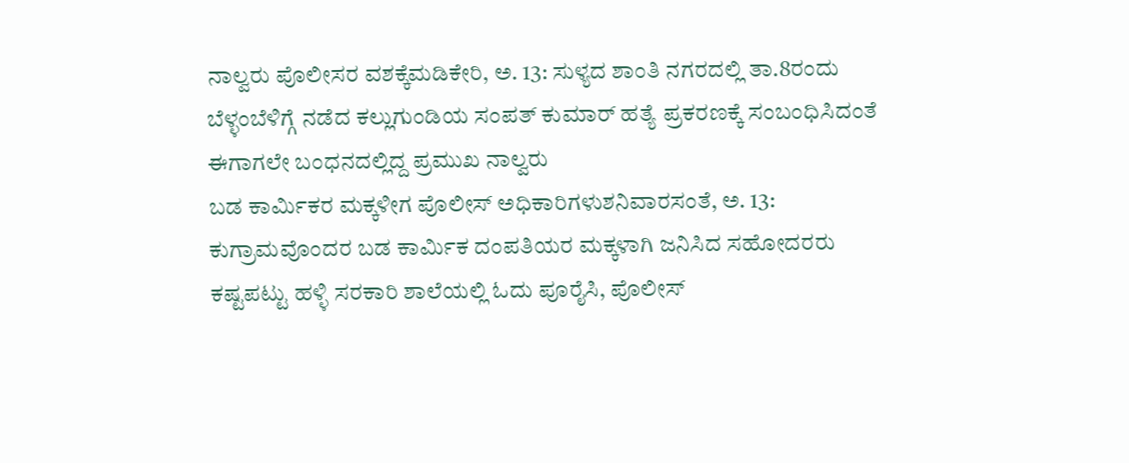ನಾಲ್ವರು ಪೊಲೀಸರ ವಶಕ್ಕೆಮಡಿಕೇರಿ, ಅ. 13: ಸುಳ್ಯದ ಶಾಂತಿ ನಗರದಲ್ಲಿ ತಾ.8ರಂದು ಬೆಳ್ಳಂಬೆಳಿಗ್ಗೆ ನಡೆದ ಕಲ್ಲುಗುಂಡಿಯ ಸಂಪತ್ ಕುಮಾರ್ ಹತ್ಯೆ ಪ್ರಕರಣಕ್ಕೆ ಸಂಬಂಧಿಸಿದಂತೆ ಈಗಾಗಲೇ ಬಂಧನದಲ್ಲಿದ್ದ ಪ್ರಮುಖ ನಾಲ್ವರು
ಬಡ ಕಾರ್ಮಿಕರ ಮಕ್ಕಳೀಗ ಪೊಲೀಸ್ ಅಧಿಕಾರಿಗಳುಶನಿವಾರಸಂತೆ, ಅ. 13: ಕುಗ್ರಾಮವೊಂದರ ಬಡ ಕಾರ್ಮಿಕ ದಂಪತಿಯರ ಮಕ್ಕಳಾಗಿ ಜನಿಸಿದ ಸಹೋದರರು ಕಷ್ಟಪಟ್ಟು ಹಳ್ಳಿ ಸರಕಾರಿ ಶಾಲೆಯಲ್ಲಿ ಓದು ಪೂರೈಸಿ, ಪೊಲೀಸ್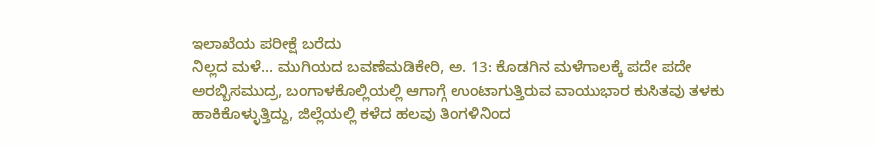ಇಲಾಖೆಯ ಪರೀಕ್ಷೆ ಬರೆದು
ನಿಲ್ಲದ ಮಳೆ... ಮುಗಿಯದ ಬವಣೆಮಡಿಕೇರಿ, ಅ. 13: ಕೊಡಗಿನ ಮಳೆಗಾಲಕ್ಕೆ ಪದೇ ಪದೇ ಅರಬ್ಬಿಸಮುದ್ರ, ಬಂಗಾಳಕೊಲ್ಲಿಯಲ್ಲಿ ಆಗಾಗ್ಗೆ ಉಂಟಾಗುತ್ತಿರುವ ವಾಯುಭಾರ ಕುಸಿತವು ತಳಕು ಹಾಕಿಕೊಳ್ಳುತ್ತಿದ್ದು, ಜಿಲ್ಲೆಯಲ್ಲಿ ಕಳೆದ ಹಲವು ತಿಂಗಳಿನಿಂದ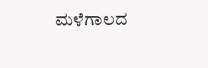ಮಳೆಗಾಲದ